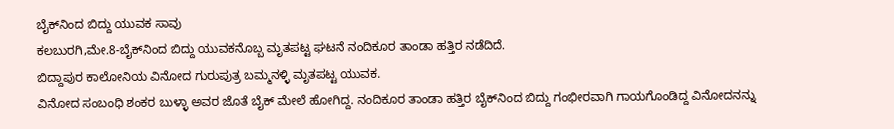ಬೈಕ್‍ನಿಂದ ಬಿದ್ದು ಯುವಕ ಸಾವು
ಕಲಬುರಗಿ,ಮೇ.8-ಬೈಕ್‍ನಿಂದ ಬಿದ್ದು ಯುವಕನೊಬ್ಬ ಮೃತಪಟ್ಟ ಘಟನೆ ನಂದಿಕೂರ ತಾಂಡಾ ಹತ್ತಿರ ನಡೆದಿದೆ.
ಬಿದ್ದಾಪುರ ಕಾಲೋನಿಯ ವಿನೋದ ಗುರುಪುತ್ರ ಬಮ್ಮನಳ್ಳಿ ಮೃತಪಟ್ಟ ಯುವಕ.
ವಿನೋದ ಸಂಬಂಧಿ ಶಂಕರ ಬುಳ್ಳಾ ಅವರ ಜೊತೆ ಬೈಕ್ ಮೇಲೆ ಹೋಗಿದ್ದ. ನಂದಿಕೂರ ತಾಂಡಾ ಹತ್ತಿರ ಬೈಕ್‍ನಿಂದ ಬಿದ್ದು ಗಂಭೀರವಾಗಿ ಗಾಯಗೊಂಡಿದ್ದ ವಿನೋದನನ್ನು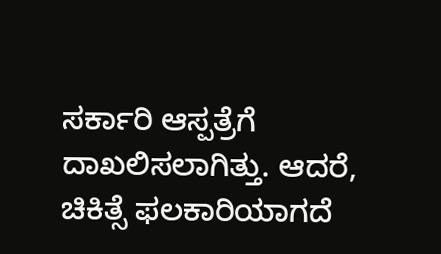ಸರ್ಕಾರಿ ಆಸ್ಪತ್ರೆಗೆ ದಾಖಲಿಸಲಾಗಿತ್ತು. ಆದರೆ, ಚಿಕಿತ್ಸೆ ಫಲಕಾರಿಯಾಗದೆ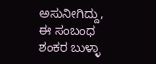ಅಸುನೀಗಿದ್ದು, ಈ ಸಂಬಂಧ ಶಂಕರ ಬುಳ್ಳಾ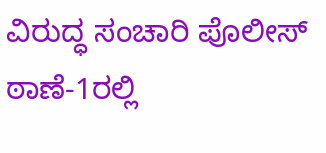ವಿರುದ್ಧ ಸಂಚಾರಿ ಪೊಲೀಸ್ ಠಾಣೆ-1ರಲ್ಲಿ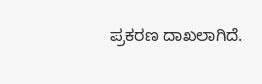ಪ್ರಕರಣ ದಾಖಲಾಗಿದೆ.